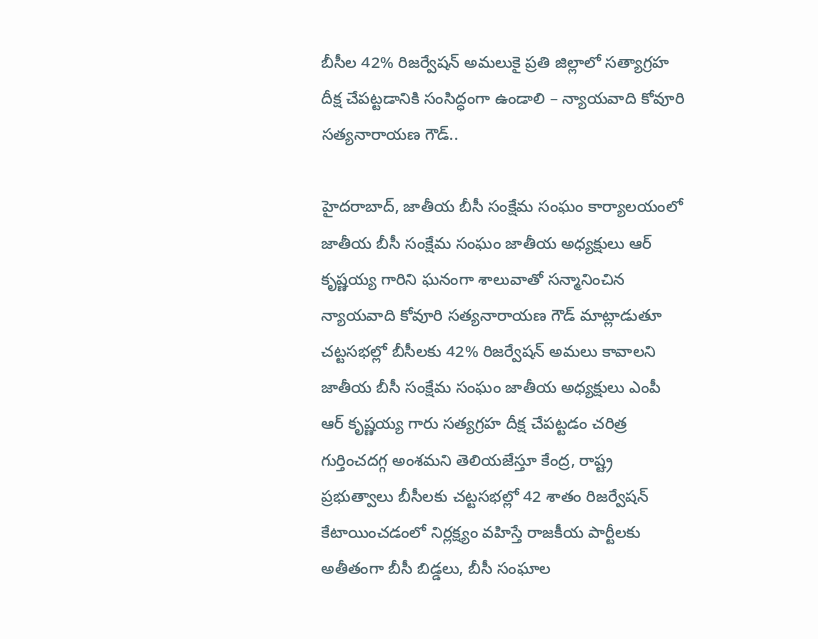బీసీల 42% రిజర్వేషన్ అమలుకై ప్రతి జిల్లాలో సత్యాగ్రహ దీక్ష చేపట్టడానికి సంసిద్ధంగా ఉండాలి – న్యాయవాది కోవూరి సత్యనారాయణ గౌడ్..

హైదరాబాద్, జాతీయ బీసీ సంక్షేమ సంఘం కార్యాలయంలో జాతీయ బీసీ సంక్షేమ సంఘం జాతీయ అధ్యక్షులు ఆర్ కృష్ణయ్య గారిని ఘనంగా శాలువాతో సన్మానించిన న్యాయవాది కోవూరి సత్యనారాయణ గౌడ్ మాట్లాడుతూ చట్టసభల్లో బీసీలకు 42% రిజర్వేషన్ అమలు కావాలని జాతీయ బీసీ సంక్షేమ సంఘం జాతీయ అధ్యక్షులు ఎంపీ ఆర్ కృష్ణయ్య గారు సత్యగ్రహ దీక్ష చేపట్టడం చరిత్ర గుర్తించదగ్గ అంశమని తెలియజేస్తూ కేంద్ర, రాష్ట్ర ప్రభుత్వాలు బీసీలకు చట్టసభల్లో 42 శాతం రిజర్వేషన్ కేటాయించడంలో నిర్లక్ష్యం వహిస్తే రాజకీయ పార్టీలకు అతీతంగా బీసీ బిడ్డలు, బీసీ సంఘాల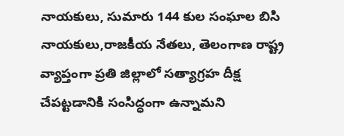నాయకులు, సుమారు 144 కుల సంఘాల బిసి నాయకులు,రాజకీయ నేతలు, తెలంగాణ రాష్ట్ర వ్యాప్తంగా ప్రతి జిల్లాలో సత్యాగ్రహ దీక్ష చేపట్టడానికి సంసిద్ధంగా ఉన్నామని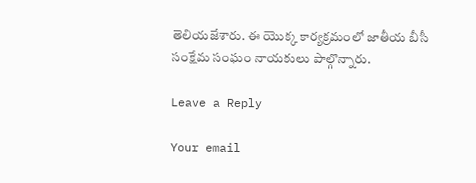తెలియజేశారు. ఈ యొక్క కార్యక్రమంలో జాతీయ బీసీ సంక్షేమ సంఘం నాయకులు పాల్గొన్నారు.

Leave a Reply

Your email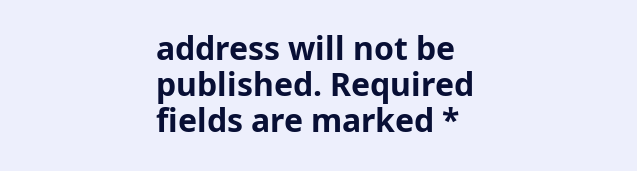address will not be published. Required fields are marked *